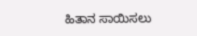ಹಿತಾನ ಸಾಯಿಸಲು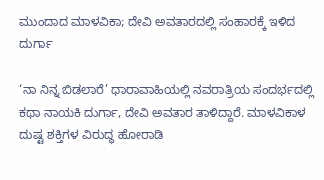ಮುಂದಾದ ಮಾಳವಿಕಾ; ದೇವಿ ಅವತಾರದಲ್ಲಿ ಸಂಹಾರಕ್ಕೆ ಇಳಿದ ದುರ್ಗಾ

‘ನಾ ನಿನ್ನ ಬಿಡಲಾರೆ’ ಧಾರಾವಾಹಿಯಲ್ಲಿ ನವರಾತ್ರಿಯ ಸಂದರ್ಭದಲ್ಲಿ ಕಥಾ ನಾಯಕಿ ದುರ್ಗಾ, ದೇವಿ ಅವತಾರ ತಾಳಿದ್ದಾರೆ. ಮಾಳವಿಕಾಳ ದುಷ್ಟ ಶಕ್ತಿಗಳ ವಿರುದ್ಧ ಹೋರಾಡಿ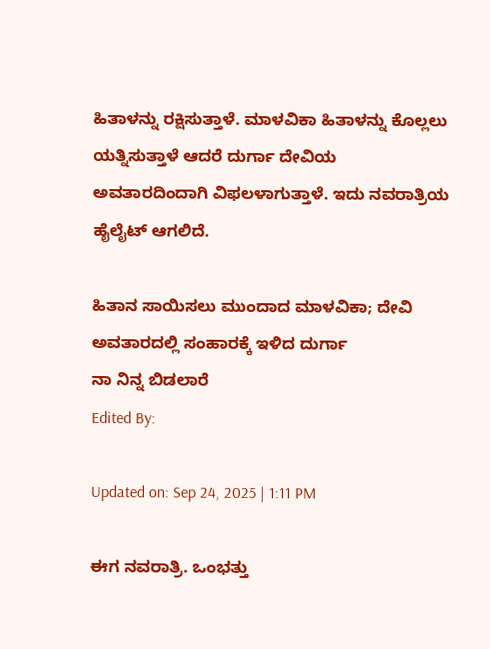ಹಿತಾಳನ್ನು ರಕ್ಷಿಸುತ್ತಾಳೆ. ಮಾಳವಿಕಾ ಹಿತಾಳನ್ನು ಕೊಲ್ಲಲು ಯತ್ನಿಸುತ್ತಾಳೆ ಆದರೆ ದುರ್ಗಾ ದೇವಿಯ ಅವತಾರದಿಂದಾಗಿ ವಿಫಲಳಾಗುತ್ತಾಳೆ. ಇದು ನವರಾತ್ರಿಯ ಹೈಲೈಟ್ ಆಗಲಿದೆ.

ಹಿತಾನ ಸಾಯಿಸಲು ಮುಂದಾದ ಮಾಳವಿಕಾ; ದೇವಿ ಅವತಾರದಲ್ಲಿ ಸಂಹಾರಕ್ಕೆ ಇಳಿದ ದುರ್ಗಾ
ನಾ ನಿನ್ನ ಬಿಡಲಾರೆ
Edited By:

Updated on: Sep 24, 2025 | 1:11 PM

ಈಗ ನವರಾತ್ರಿ. ಒಂಭತ್ತು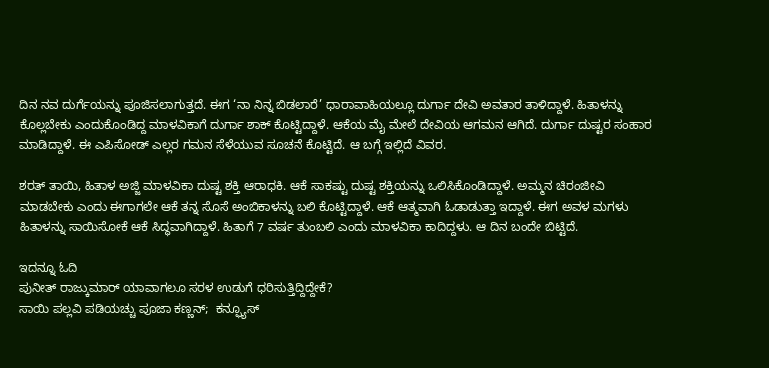ದಿನ ನವ ದುರ್ಗೆಯನ್ನು ಪೂಜಿಸಲಾಗುತ್ತದೆ. ಈಗ ‘ನಾ ನಿನ್ನ ಬಿಡಲಾರೆ’ ಧಾರಾವಾಹಿಯಲ್ಲೂ ದುರ್ಗಾ ದೇವಿ ಅವತಾರ ತಾಳಿದ್ದಾಳೆ. ಹಿತಾಳನ್ನು ಕೊಲ್ಲಬೇಕು ಎಂದುಕೊಂಡಿದ್ದ ಮಾಳವಿಕಾಗೆ ದುರ್ಗಾ ಶಾಕ್ ಕೊಟ್ಟಿದ್ದಾಳೆ. ಆಕೆಯ ಮೈ ಮೇಲೆ ದೇವಿಯ ಆಗಮನ ಆಗಿದೆ. ದುರ್ಗಾ ದುಷ್ಟರ ಸಂಹಾರ ಮಾಡಿದ್ದಾಳೆ. ಈ ಎಪಿಸೋಡ್ ಎಲ್ಲರ ಗಮನ ಸೆಳೆಯುವ ಸೂಚನೆ ಕೊಟ್ಟಿದೆ. ಆ ಬಗ್ಗೆ ಇಲ್ಲಿದೆ ವಿವರ.

ಶರತ್ ತಾಯಿ, ಹಿತಾಳ ಅಜ್ಜಿ ಮಾಳವಿಕಾ ದುಷ್ಟ ಶಕ್ತಿ ಆರಾಧಕಿ. ಆಕೆ ಸಾಕಷ್ಟು ದುಷ್ಟ ಶಕ್ತಿಯನ್ನು ಒಲಿಸಿಕೊಂಡಿದ್ದಾಳೆ. ಅಮ್ಮನ ಚಿರಂಜೀವಿ ಮಾಡಬೇಕು ಎಂದು ಈಗಾಗಲೇ ಆಕೆ ತನ್ನ ಸೊಸೆ ಅಂಬಿಕಾಳನ್ನು ಬಲಿ ಕೊಟ್ಟಿದ್ದಾಳೆ. ಆಕೆ ಆತ್ಮವಾಗಿ ಓಡಾಡುತ್ತಾ ಇದ್ದಾಳೆ. ಈಗ ಅವಳ ಮಗಳು ಹಿತಾಳನ್ನು ಸಾಯಿಸೋಕೆ ಆಕೆ ಸಿದ್ಧವಾಗಿದ್ದಾಳೆ. ಹಿತಾಗೆ 7 ವರ್ಷ ತುಂಬಲಿ ಎಂದು ಮಾಳವಿಕಾ ಕಾದಿದ್ದಳು. ಆ ದಿನ ಬಂದೇ ಬಿಟ್ಟಿದೆ.

ಇದನ್ನೂ ಓದಿ
ಪುನೀತ್ ರಾಜ್ಕುಮಾರ್ ಯಾವಾಗಲೂ ಸರಳ ಉಡುಗೆ ಧರಿಸುತ್ತಿದ್ದಿದ್ದೇಕೆ?
ಸಾಯಿ ಪಲ್ಲವಿ ಪಡಿಯಚ್ಚು ಪೂಜಾ ಕಣ್ಣನ್;  ಕನ್ಫ್ಯೂಸ್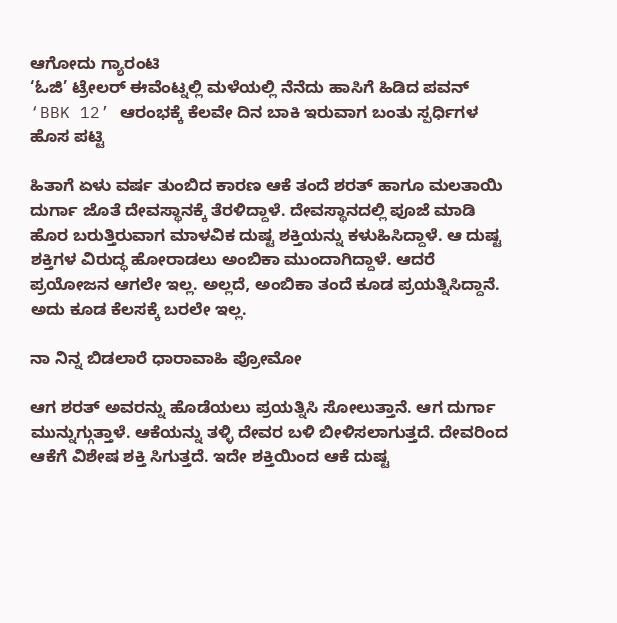ಆಗೋದು ಗ್ಯಾರಂಟಿ
‘ಓಜಿ’ ಟ್ರೇಲರ್ ಈವೆಂಟ್ನಲ್ಲಿ ಮಳೆಯಲ್ಲಿ ನೆನೆದು ಹಾಸಿಗೆ ಹಿಡಿದ ಪವನ್
‘BBK 12’ ಆರಂಭಕ್ಕೆ ಕೆಲವೇ ದಿನ ಬಾಕಿ ಇರುವಾಗ ಬಂತು ಸ್ಪರ್ಧಿಗಳ ಹೊಸ ಪಟ್ಟಿ

ಹಿತಾಗೆ ಏಳು ವರ್ಷ ತುಂಬಿದ ಕಾರಣ ಆಕೆ ತಂದೆ ಶರತ್ ಹಾಗೂ ಮಲತಾಯಿ ದುರ್ಗಾ ಜೊತೆ ದೇವಸ್ಥಾನಕ್ಕೆ ತೆರಳಿದ್ದಾಳೆ. ದೇವಸ್ಥಾನದಲ್ಲಿ ಪೂಜೆ ಮಾಡಿ ಹೊರ ಬರುತ್ತಿರುವಾಗ ಮಾಳವಿಕ ದುಷ್ಟ ಶಕ್ತಿಯನ್ನು ಕಳುಹಿಸಿದ್ದಾಳೆ. ಆ ದುಷ್ಟ ಶಕ್ತಿಗಳ ವಿರುದ್ಧ ಹೋರಾಡಲು ಅಂಬಿಕಾ ಮುಂದಾಗಿದ್ದಾಳೆ. ಆದರೆ ಪ್ರಯೋಜನ ಆಗಲೇ ಇಲ್ಲ. ಅಲ್ಲದೆ, ಅಂಬಿಕಾ ತಂದೆ ಕೂಡ ಪ್ರಯತ್ನಿಸಿದ್ದಾನೆ. ಅದು ಕೂಡ ಕೆಲಸಕ್ಕೆ ಬರಲೇ ಇಲ್ಲ.

ನಾ ನಿನ್ನ ಬಿಡಲಾರೆ ಧಾರಾವಾಹಿ ಪ್ರೋಮೋ

ಆಗ ಶರತ್ ಅವರನ್ನು ಹೊಡೆಯಲು ಪ್ರಯತ್ನಿಸಿ ಸೋಲುತ್ತಾನೆ. ಆಗ ದುರ್ಗಾ ಮುನ್ನುಗ್ಗುತ್ತಾಳೆ. ಆಕೆಯನ್ನು ತಳ್ಳಿ ದೇವರ ಬಳಿ ಬೀಳಿಸಲಾಗುತ್ತದೆ. ದೇವರಿಂದ ಆಕೆಗೆ ವಿಶೇಷ ಶಕ್ತಿ ಸಿಗುತ್ತದೆ. ಇದೇ ಶಕ್ತಿಯಿಂದ ಆಕೆ ದುಷ್ಟ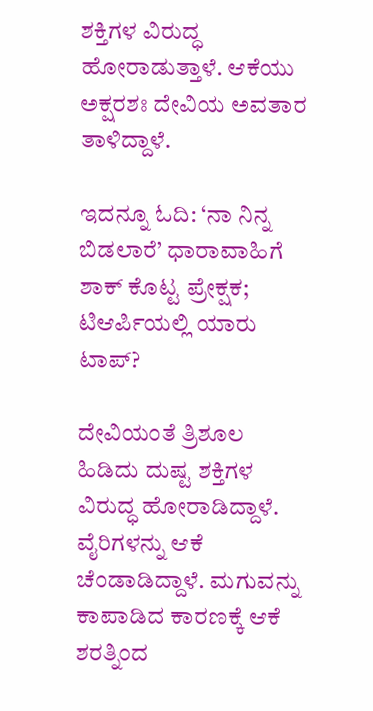ಶಕ್ತಿಗಳ ವಿರುದ್ಧ ಹೋರಾಡುತ್ತಾಳೆ. ಆಕೆಯು ಅಕ್ಷರಶಃ ದೇವಿಯ ಅವತಾರ ತಾಳಿದ್ದಾಳೆ.

ಇದನ್ನೂ ಓದಿ: ‘ನಾ ನಿನ್ನ ಬಿಡಲಾರೆ’ ಧಾರಾವಾಹಿಗೆ ಶಾಕ್ ಕೊಟ್ಟ ಪ್ರೇಕ್ಷಕ; ಟಿಆರ್ಪಿಯಲ್ಲಿ ಯಾರು ಟಾಪ್?

ದೇವಿಯಂತೆ ತ್ರಿಶೂಲ ಹಿಡಿದು ದುಷ್ಟ ಶಕ್ತಿಗಳ ವಿರುದ್ಧ ಹೋರಾಡಿದ್ದಾಳೆ. ವೈರಿಗಳನ್ನು ಆಕೆ ಚೆಂಡಾಡಿದ್ದಾಳೆ. ಮಗುವನ್ನು ಕಾಪಾಡಿದ ಕಾರಣಕ್ಕೆ ಆಕೆ ಶರತ್ನಿಂದ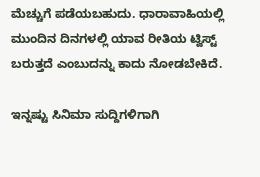ಮೆಚ್ಚುಗೆ ಪಡೆಯಬಹುದು. ಧಾರಾವಾಹಿಯಲ್ಲಿ ಮುಂದಿನ ದಿನಗಳಲ್ಲಿ ಯಾವ ರೀತಿಯ ಟ್ವಿಸ್ಟ್ ಬರುತ್ತದೆ ಎಂಬುದನ್ನು ಕಾದು ನೋಡಬೇಕಿದೆ.

ಇನ್ನಷ್ಟು ಸಿನಿಮಾ ಸುದ್ದಿಗಳಿಗಾಗಿ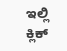ಇಲ್ಲಿ ಕ್ಲಿಕ್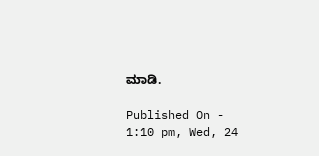ಮಾಡಿ.

Published On - 1:10 pm, Wed, 24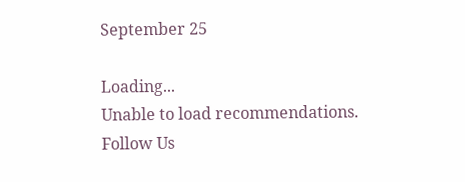September 25

Loading...
Unable to load recommendations.
Follow Us